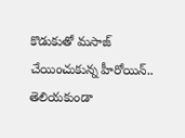కొడుకుతో మసాజ్ చేయించుకున్న హీరోయిన్.. తెలియకుండా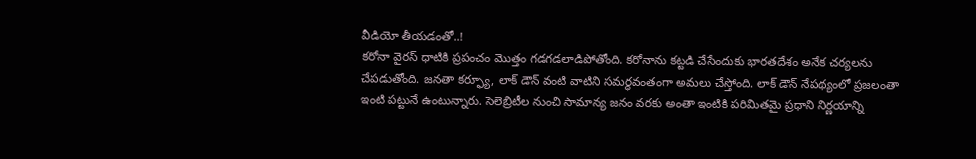వీడియో తీయడంతో..!
కరోనా వైరస్ ధాటికి ప్రపంచం మొత్తం గడగడలాడిపోతోంది. కరోనాను కట్టడి చేసేందుకు భారతదేశం అనేక చర్యలను చేపడుతోంది. జనతా కర్ఫ్యూ, లాక్ డౌన్ వంటి వాటిని సమర్ధవంతంగా అమలు చేస్తోంది. లాక్ డౌన్ నేపథ్యంలో ప్రజలంతా ఇంటి పట్టునే ఉంటున్నారు. సెలెబ్రిటీల నుంచి సామాన్య జనం వరకు అంతా ఇంటికి పరిమితమై ప్రధాని నిర్ణయాన్ని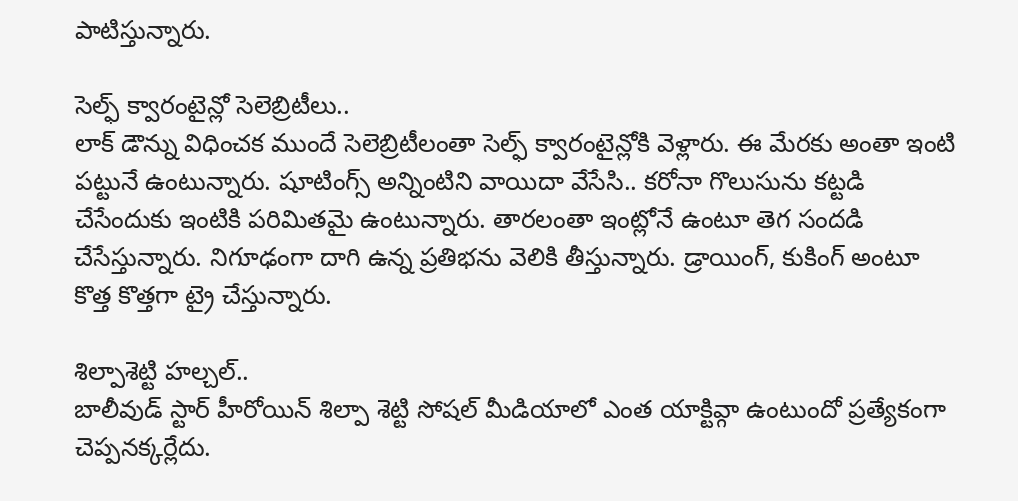పాటిస్తున్నారు.

సెల్ఫ్ క్వారంటైన్లో సెలెబ్రిటీలు..
లాక్ డౌన్ను విధించక ముందే సెలెబ్రిటీలంతా సెల్ఫ్ క్వారంటైన్లోకి వెళ్లారు. ఈ మేరకు అంతా ఇంటి పట్టునే ఉంటున్నారు. షూటింగ్స్ అన్నింటిని వాయిదా వేసేసి.. కరోనా గొలుసును కట్టడి చేసేందుకు ఇంటికి పరిమితమై ఉంటున్నారు. తారలంతా ఇంట్లోనే ఉంటూ తెగ సందడి చేసేస్తున్నారు. నిగూఢంగా దాగి ఉన్న ప్రతిభను వెలికి తీస్తున్నారు. డ్రాయింగ్, కుకింగ్ అంటూ కొత్త కొత్తగా ట్రై చేస్తున్నారు.

శిల్పాశెట్టి హల్చల్..
బాలీవుడ్ స్టార్ హీరోయిన్ శిల్పా శెట్టి సోషల్ మీడియాలో ఎంత యాక్టివ్గా ఉంటుందో ప్రత్యేకంగా చెప్పనక్కర్లేదు.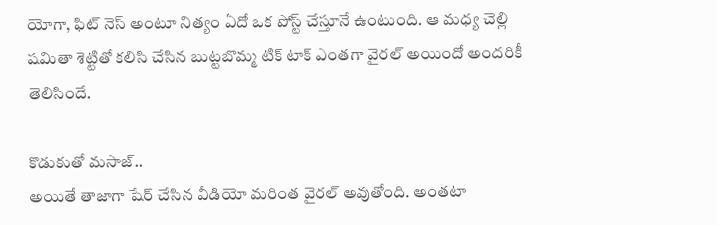యోగా, ఫిట్ నెస్ అంటూ నిత్యం ఏదో ఒక పోస్ట్ చేస్తూనే ఉంటుంది. ఆ మధ్య చెల్లి షమితా శెట్టితో కలిసి చేసిన బుట్టబొమ్మ టిక్ టాక్ ఎంతగా వైరల్ అయిందో అందరికీ తెలిసిందే.

కొడుకుతో మసాజ్..
అయితే తాజాగా షేర్ చేసిన వీడియో మరింత వైరల్ అవుతోంది. అంతటా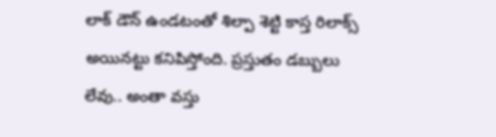లాక్ డౌన్ ఉండటంతో శిల్పా శెట్టి కాస్త రిలాక్స్ అయినట్టు కనిపిస్తోంది. ప్రస్తుతం డబ్బులు లేవు.. అంతా వస్తు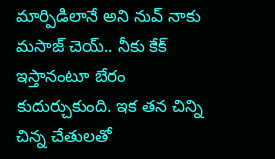మార్పిడిలానే అని నువ్ నాకు మసాజ్ చెయ్.. నీకు కేక్ ఇస్తానంటూ బేరం కుదుర్చుకుంది. ఇక తన చిన్ని చిన్న చేతులతో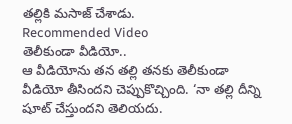తల్లికి మసాజ్ చేశాడు.
Recommended Video
తెలీకుండా వీడియో..
ఆ వీడియోను తన తల్లి తనకు తెలీకుండా వీడియో తీసిందని చెప్పుకొచ్చింది. ‘నా తల్లి దీన్ని షూట్ చేస్తుందని తెలియదు.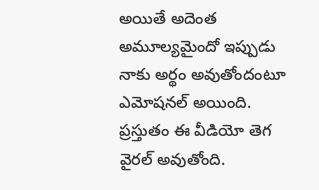అయితే అదెంత అమూల్యమైందో ఇప్పుడు నాకు అర్థం అవుతోందంటూ ఎమోషనల్ అయింది. ప్రస్తుతం ఈ వీడియో తెగ వైరల్ అవుతోంది.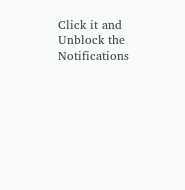Click it and Unblock the Notifications